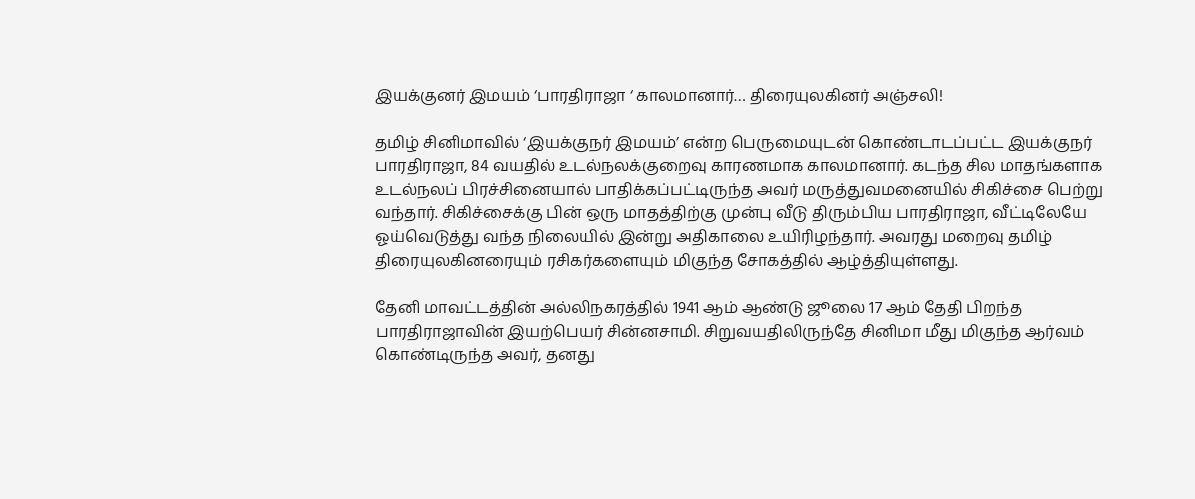இயக்குனர் இமயம் ‘பாரதிராஜா ‘ காலமானார்… திரையுலகினர் அஞ்சலி!

தமிழ் சினிமாவில் ‘இயக்குநர் இமயம்’ என்ற பெருமையுடன் கொண்டாடப்பட்ட இயக்குநர் பாரதிராஜா, 84 வயதில் உடல்நலக்குறைவு காரணமாக காலமானார். கடந்த சில மாதங்களாக உடல்நலப் பிரச்சினையால் பாதிக்கப்பட்டிருந்த அவர் மருத்துவமனையில் சிகிச்சை பெற்று வந்தார். சிகிச்சைக்கு பின் ஒரு மாதத்திற்கு முன்பு வீடு திரும்பிய பாரதிராஜா, வீட்டிலேயே ஓய்வெடுத்து வந்த நிலையில் இன்று அதிகாலை உயிரிழந்தார். அவரது மறைவு தமிழ் திரையுலகினரையும் ரசிகர்களையும் மிகுந்த சோகத்தில் ஆழ்த்தியுள்ளது.

தேனி மாவட்டத்தின் அல்லிநகரத்தில் 1941 ஆம் ஆண்டு ஜூலை 17 ஆம் தேதி பிறந்த பாரதிராஜாவின் இயற்பெயர் சின்னசாமி. சிறுவயதிலிருந்தே சினிமா மீது மிகுந்த ஆர்வம் கொண்டிருந்த அவர், தனது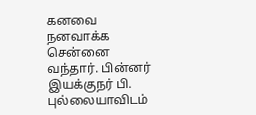கனவை நனவாக்க சென்னை வந்தார். பின்னர் இயக்குநர் பி. புல்லையாவிடம்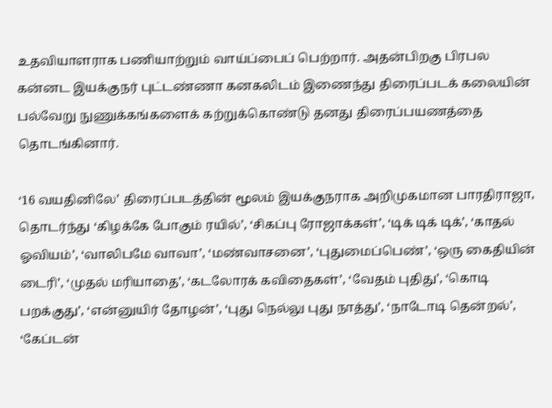உதவியாளராக பணியாற்றும் வாய்ப்பைப் பெற்றார். அதன்பிறகு பிரபல கன்னட இயக்குநர் புட்டண்ணா கனகலிடம் இணைந்து திரைப்படக் கலையின் பல்வேறு நுணுக்கங்களைக் கற்றுக்கொண்டு தனது திரைப்பயணத்தை தொடங்கினார்.

‘16 வயதினிலே’ திரைப்படத்தின் மூலம் இயக்குநராக அறிமுகமான பாரதிராஜா, தொடர்ந்து ‘கிழக்கே போகும் ரயில்’, ‘சிகப்பு ரோஜாக்கள்’, ‘டிக் டிக் டிக்’, ‘காதல் ஓவியம்’, ‘வாலிபமே வாவா’, ‘மண்வாசனை’, ‘புதுமைப்பெண்’, ‘ஒரு கைதியின் டைரி’, ‘முதல் மரியாதை’, ‘கடலோரக் கவிதைகள்’, ‘வேதம் புதிது’, ‘கொடி பறக்குது’, ‘என்னுயிர் தோழன்’, ‘புது நெல்லு புது நாத்து’, ‘நாடோடி தென்றல்’, ‘கேப்டன்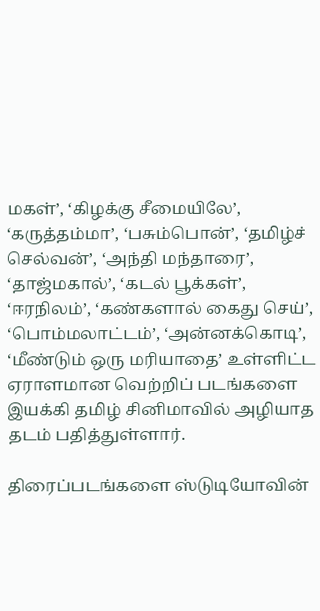மகள்’, ‘கிழக்கு சீமையிலே’, ‘கருத்தம்மா’, ‘பசும்பொன்’, ‘தமிழ்ச் செல்வன்’, ‘அந்தி மந்தாரை’, ‘தாஜ்மகால்’, ‘கடல் பூக்கள்’, ‘ஈரநிலம்’, ‘கண்களால் கைது செய்’, ‘பொம்மலாட்டம்’, ‘அன்னக்கொடி’, ‘மீண்டும் ஒரு மரியாதை’ உள்ளிட்ட ஏராளமான வெற்றிப் படங்களை இயக்கி தமிழ் சினிமாவில் அழியாத தடம் பதித்துள்ளார்.

திரைப்படங்களை ஸ்டுடியோவின்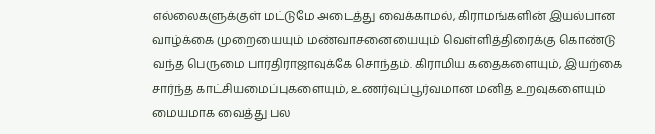எல்லைகளுக்குள் மட்டுமே அடைத்து வைக்காமல், கிராமங்களின் இயல்பான வாழ்க்கை முறையையும் மண்வாசனையையும் வெள்ளித்திரைக்கு கொண்டு வந்த பெருமை பாரதிராஜாவுக்கே சொந்தம். கிராமிய கதைகளையும், இயற்கை சார்ந்த காட்சியமைப்புகளையும், உணர்வுப்பூர்வமான மனித உறவுகளையும் மையமாக வைத்து பல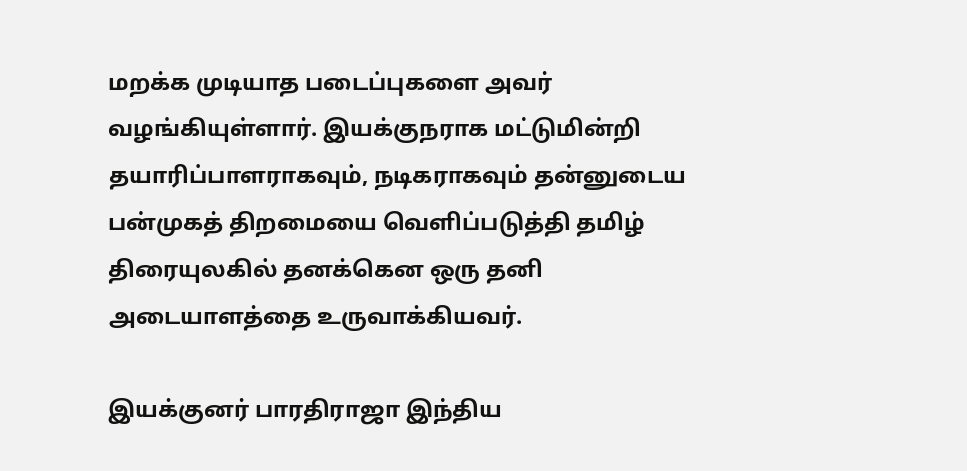மறக்க முடியாத படைப்புகளை அவர் வழங்கியுள்ளார். இயக்குநராக மட்டுமின்றி தயாரிப்பாளராகவும், நடிகராகவும் தன்னுடைய பன்முகத் திறமையை வெளிப்படுத்தி தமிழ் திரையுலகில் தனக்கென ஒரு தனி அடையாளத்தை உருவாக்கியவர்.

இயக்குனர் பாரதிராஜா இந்திய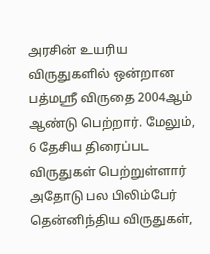அரசின் உயரிய விருதுகளில் ஒன்றான பத்மஸ்ரீ விருதை 2004ஆம் ஆண்டு பெற்றார். மேலும், 6 தேசிய திரைப்பட விருதுகள் பெற்றுள்ளார்‌ அதோடு பல பிலிம்பேர் தென்னிந்திய விருதுகள்,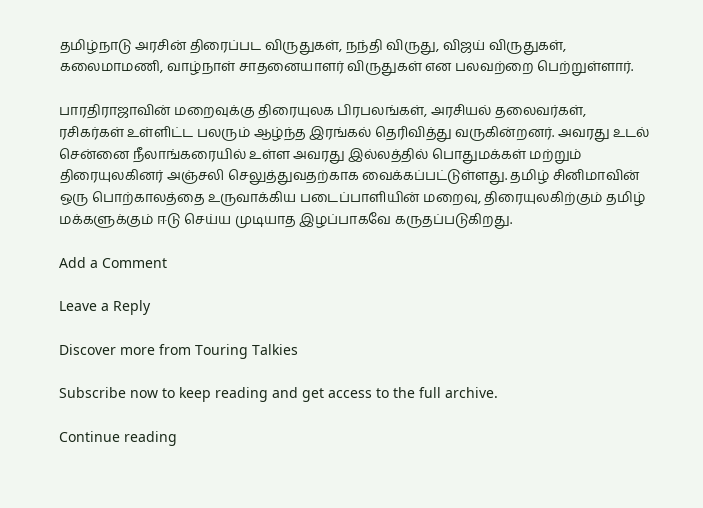தமிழ்நாடு அரசின் திரைப்பட விருதுகள், நந்தி விருது, விஜய் விருதுகள், கலைமாமணி, வாழ்நாள் சாதனையாளர் விருதுகள் என பலவற்றை பெற்றுள்ளார்.

பாரதிராஜாவின் மறைவுக்கு திரையுலக பிரபலங்கள், அரசியல் தலைவர்கள், ரசிகர்கள் உள்ளிட்ட பலரும் ஆழ்ந்த இரங்கல் தெரிவித்து வருகின்றனர். அவரது உடல் சென்னை நீலாங்கரையில் உள்ள அவரது இல்லத்தில் பொதுமக்கள் மற்றும் திரையுலகினர் அஞ்சலி செலுத்துவதற்காக வைக்கப்பட்டுள்ளது. தமிழ் சினிமாவின் ஒரு பொற்காலத்தை உருவாக்கிய படைப்பாளியின் மறைவு, திரையுலகிற்கும் தமிழ் மக்களுக்கும் ஈடு செய்ய முடியாத இழப்பாகவே கருதப்படுகிறது.

Add a Comment

Leave a Reply

Discover more from Touring Talkies

Subscribe now to keep reading and get access to the full archive.

Continue reading